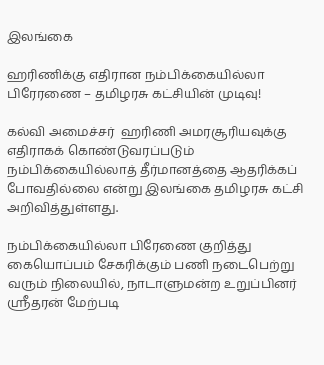இலங்கை

ஹரிணிக்கு எதிரான நம்பிக்கையில்லா பிரேரணை – தமிழரசு கட்சியின் முடிவு!

கல்வி அமைச்சர்  ஹரிணி அமரசூரியவுக்கு எதிராகக் கொண்டுவரப்படும் நம்பிக்கையில்லாத் தீர்மானத்தை ஆதரிக்கப் போவதில்லை என்று இலங்கை தமிழரசு கட்சி அறிவித்துள்ளது.

நம்பிக்கையில்லா பிரேணை குறித்து கையொப்பம் சேகரிக்கும் பணி நடைபெற்று வரும் நிலையில், நாடாளுமன்ற உறுப்பினர் ஸ்ரீதரன் மேற்படி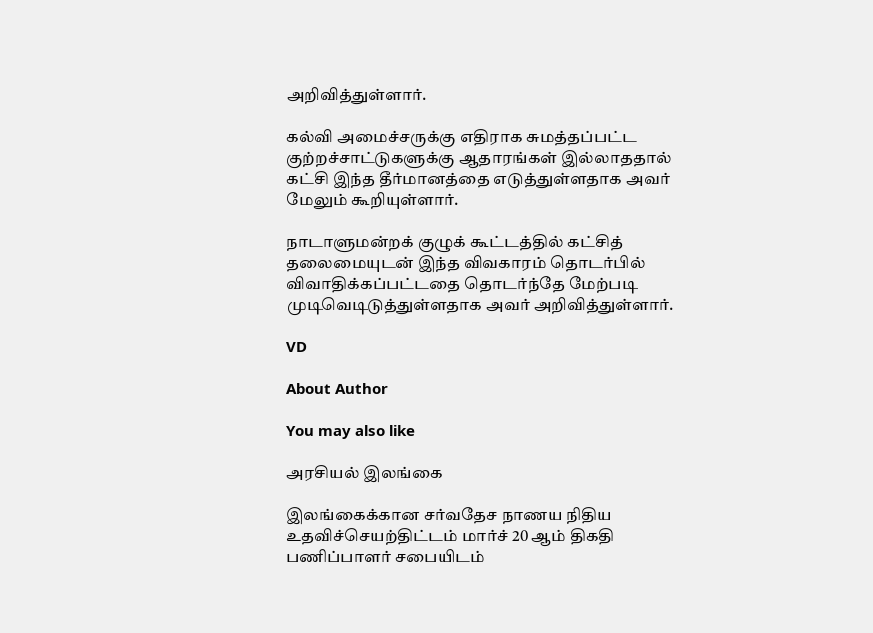அறிவித்துள்ளார்.

கல்வி அமைச்சருக்கு எதிராக சுமத்தப்பட்ட குற்றச்சாட்டுகளுக்கு ஆதாரங்கள் இல்லாததால் கட்சி இந்த தீர்மானத்தை எடுத்துள்ளதாக அவர் மேலும் கூறியுள்ளார்.

நாடாளுமன்றக் குழுக் கூட்டத்தில் கட்சித் தலைமையுடன் இந்த விவகாரம் தொடர்பில் விவாதிக்கப்பட்டதை தொடர்ந்தே மேற்படி முடிவெடிடுத்துள்ளதாக அவர் அறிவித்துள்ளார்.

VD

About Author

You may also like

அரசியல் இலங்கை

இலங்கைக்கான சர்வதேச நாணய நிதிய உதவிச்செயற்திட்டம் மார்ச் 20 ஆம் திகதி பணிப்பாளர் சபையிடம்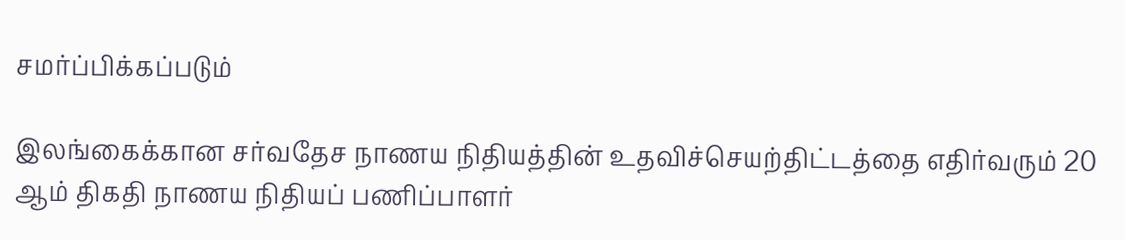சமர்ப்பிக்கப்படும்

இலங்கைக்கான சர்வதேச நாணய நிதியத்தின் உதவிச்செயற்திட்டத்தை எதிர்வரும் 20 ஆம் திகதி நாணய நிதியப் பணிப்பாளர்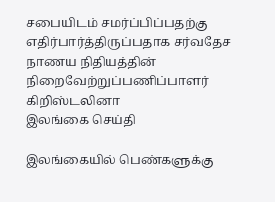சபையிடம் சமர்ப்பிப்பதற்கு எதிர்பார்த்திருப்பதாக சர்வதேச நாணய நிதியத்தின் நிறைவேற்றுப்பணிப்பாளர் கிறிஸ்டலினா
இலங்கை செய்தி

இலங்கையில் பெண்களுக்கு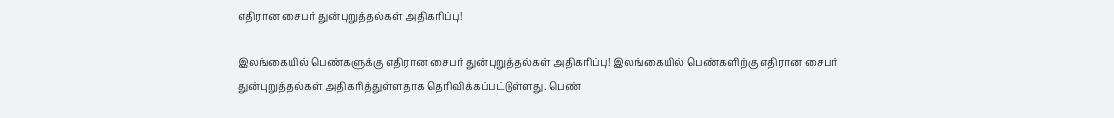எதிரான சைபர் துன்புறுத்தல்கள் அதிகரிப்பு!

இலங்கையில் பெண்களுக்கு எதிரான சைபர் துன்புறுத்தல்கள் அதிகரிப்பு! இலங்கையில் பெண்களிற்கு எதிரான சைபர் துன்புறுத்தல்கள் அதிகரித்துள்ளதாக தெரிவிக்கப்பட்டுள்ளது. பெண்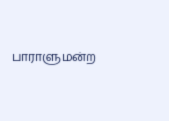பாராளுமன்ற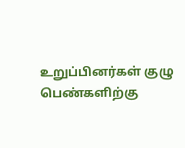உறுப்பினர்கள் குழு பெண்களிற்கு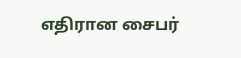எதிரான சைபர்